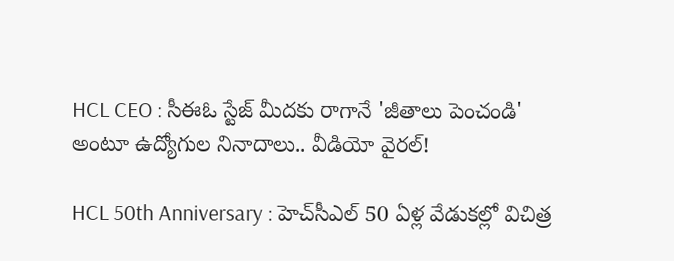HCL CEO : సీఈఓ స్టేజ్ మీదకు రాగానే 'జీతాలు పెంచండి' అంటూ ఉద్యోగుల నినాదాలు.. వీడియో వైరల్!

HCL 50th Anniversary : హెచ్‌సీఎల్ 50 ఏళ్ల వేడుకల్లో విచిత్ర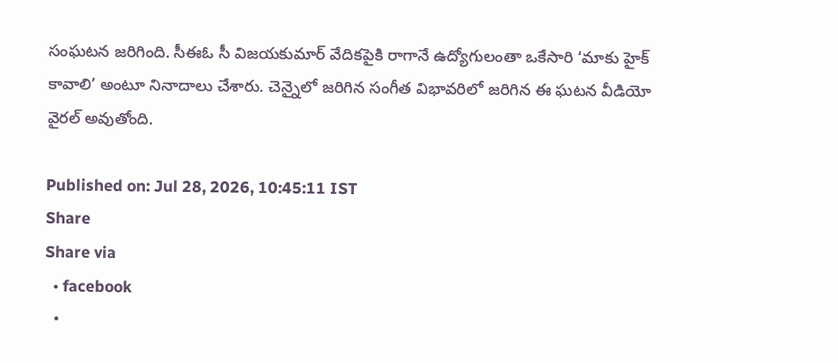సంఘటన జరిగింది. సీఈఓ సీ విజయకుమార్ వేదికపైకి రాగానే ఉద్యోగులంతా ఒకేసారి ‘మాకు హైక్ కావాలి’ అంటూ నినాదాలు చేశారు. చెన్నైలో జరిగిన సంగీత విభావరిలో జరిగిన ఈ ఘటన వీడియో వైరల్ అవుతోంది.

Published on: Jul 28, 2026, 10:45:11 IST
Share
Share via
  • facebook
  •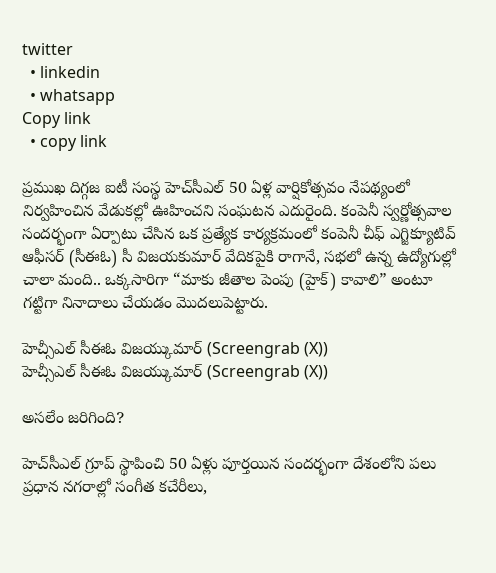twitter
  • linkedin
  • whatsapp
Copy link
  • copy link

ప్రముఖ దిగ్గజ ఐటీ సంస్థ హెచ్‌సీఎల్ 50 ఏళ్ల వార్షికోత్సవం నేపథ్యంలో నిర్వహించిన వేడుకల్లో ఊహించని సంఘటన ఎదురైంది. కంపెనీ స్వర్ణోత్సవాల సందర్భంగా ఏర్పాటు చేసిన ఒక ప్రత్యేక కార్యక్రమంలో కంపెనీ చీఫ్ ఎగ్జిక్యూటివ్ ఆఫీసర్ (సీఈఓ) సీ విజయకుమార్ వేదికపైకి రాగానే, సభలో ఉన్న ఉద్యోగుల్లో చాలా మంది.. ఒక్కసారిగా “మాకు జీతాల పెంపు (హైక్) కావాలి” అంటూ గట్టిగా నినాదాలు చేయడం మొదలుపెట్టారు.

హెచ్సీఎల్ సీఈఓ విజయ్కుమార్ (Screengrab (X))
హెచ్సీఎల్ సీఈఓ విజయ్కుమార్ (Screengrab (X))

అసలేం జరిగింది?

హెచ్‌సీఎల్ గ్రూప్ స్థాపించి 50 ఏళ్లు పూర్తయిన సందర్భంగా దేశంలోని పలు ప్రధాన నగరాల్లో సంగీత కచేరీలు,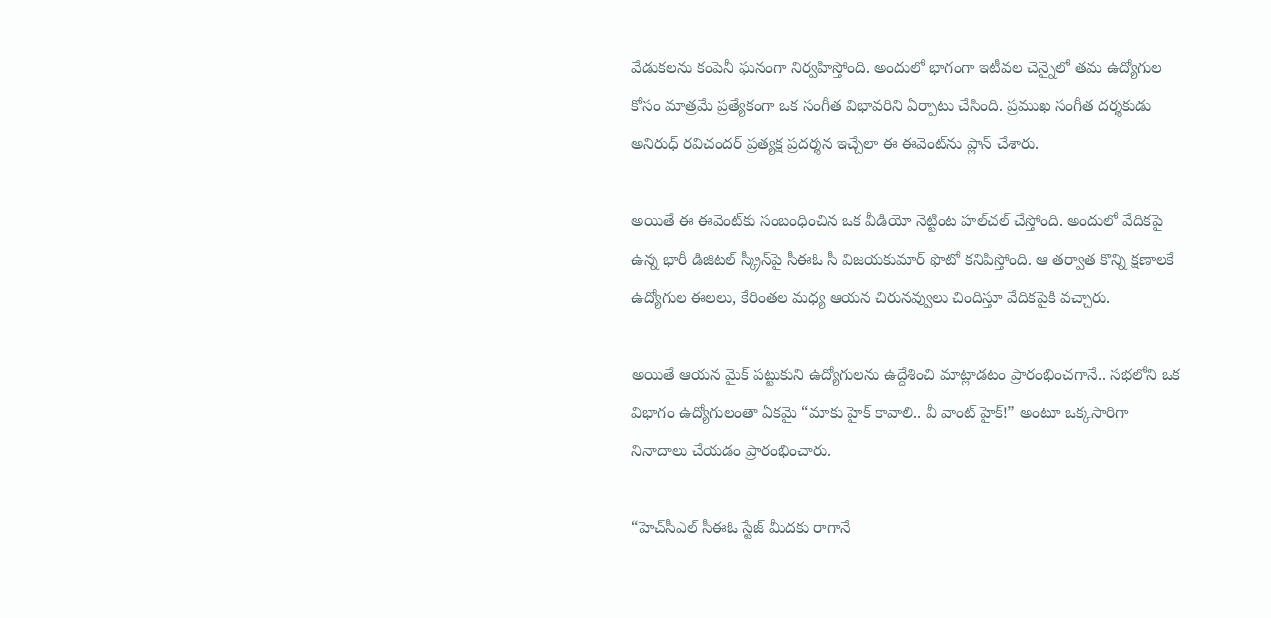వేడుకలను కంపెనీ ఘనంగా నిర్వహిస్తోంది. అందులో భాగంగా ఇటీవల చెన్నైలో తమ ఉద్యోగుల కోసం మాత్రమే ప్రత్యేకంగా ఒక సంగీత విభావరిని ఏర్పాటు చేసింది. ప్రముఖ సంగీత దర్శకుడు అనిరుధ్ రవిచందర్ ప్రత్యక్ష ప్రదర్శన ఇచ్చేలా ఈ ఈవెంట్‌ను ప్లాన్ చేశారు.

అయితే ఈ ఈవెంట్‌కు సంబంధించిన ఒక వీడియో నెట్టింట హల్‌చల్ చేస్తోంది. అందులో వేదికపై ఉన్న భారీ డిజిటల్ స్క్రీన్‌పై సీఈఓ సీ విజయకుమార్ ఫొటో కనిపిస్తోంది. ఆ తర్వాత కొన్ని క్షణాలకే ఉద్యోగుల ఈలలు, కేరింతల మధ్య ఆయన చిరునవ్వులు చిందిస్తూ వేదికపైకి వచ్చారు.

అయితే ఆయన మైక్ పట్టుకుని ఉద్యోగులను ఉద్దేశించి మాట్లాడటం ప్రారంభించగానే.. సభలోని ఒక విభాగం ఉద్యోగులంతా ఏకమై “మాకు హైక్ కావాలి.. వీ వాంట్ హైక్!” అంటూ ఒక్కసారిగా నినాదాలు చేయడం ప్రారంభించారు.

“హెచ్‌సీఎల్ సీఈఓ స్టేజ్ మీదకు రాగానే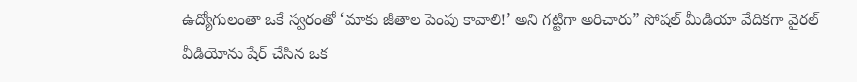ఉద్యోగులంతా ఒకే స్వరంతో ‘మాకు జీతాల పెంపు కావాలి!’ అని గట్టిగా అరిచారు” సోషల్ మీడియా వేదికగా వైరల్ వీడియోను షేర్ చేసిన ఒక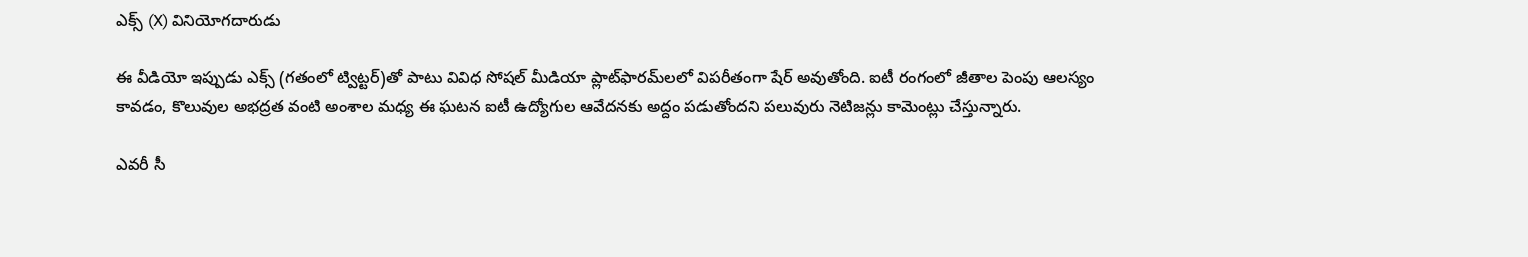ఎక్స్ (X) వినియోగదారుడు

ఈ వీడియో ఇప్పుడు ఎక్స్ (గతంలో ట్విట్టర్)తో పాటు వివిధ సోషల్ మీడియా ప్లాట్‌ఫారమ్‌లలో విపరీతంగా షేర్ అవుతోంది. ఐటీ రంగంలో జీతాల పెంపు ఆలస్యం కావడం, కొలువుల అభద్రత వంటి అంశాల మధ్య ఈ ఘటన ఐటీ ఉద్యోగుల ఆవేదనకు అద్దం పడుతోందని పలువురు నెటిజన్లు కామెంట్లు చేస్తున్నారు.

ఎవరీ సీ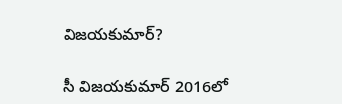విజయకుమార్?

సీ విజయకుమార్ 2016లో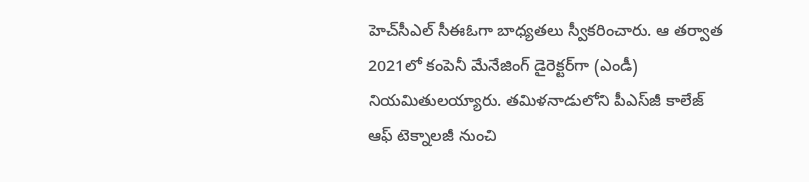హెచ్‌సీఎల్ సీఈఓగా బాధ్యతలు స్వీకరించారు. ఆ తర్వాత 2021లో కంపెనీ మేనేజింగ్ డైరెక్టర్‌గా (ఎండీ) నియమితులయ్యారు. తమిళనాడులోని పీఎస్‌జీ కాలేజ్ ఆఫ్ టెక్నాలజీ నుంచి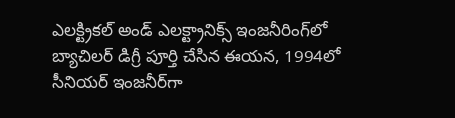ఎలక్ట్రికల్ అండ్ ఎలక్ట్రానిక్స్ ఇంజనీరింగ్‌లో బ్యాచిలర్ డిగ్రీ పూర్తి చేసిన ఈయన, 1994లో సీనియర్ ఇంజనీర్‌గా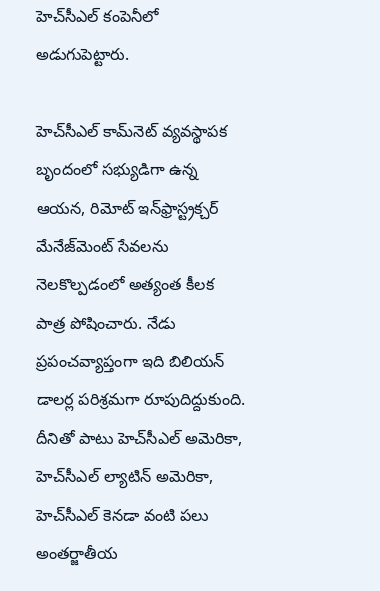హెచ్‌సీఎల్ కంపెనీలో అడుగుపెట్టారు.

హెచ్‌సీఎల్ కామ్‌నెట్ వ్యవస్థాపక బృందంలో సభ్యుడిగా ఉన్న ఆయన, రిమోట్ ఇన్‌ఫ్రాస్ట్రక్చర్ మేనేజ్‌మెంట్ సేవలను నెలకొల్పడంలో అత్యంత కీలక పాత్ర పోషించారు. నేడు ప్రపంచవ్యాప్తంగా ఇది బిలియన్ డాలర్ల పరిశ్రమగా రూపుదిద్దుకుంది. దీనితో పాటు హెచ్‌సీఎల్ అమెరికా, హెచ్‌సీఎల్ ల్యాటిన్ అమెరికా, హెచ్‌సీఎల్ కెనడా వంటి పలు అంతర్జాతీయ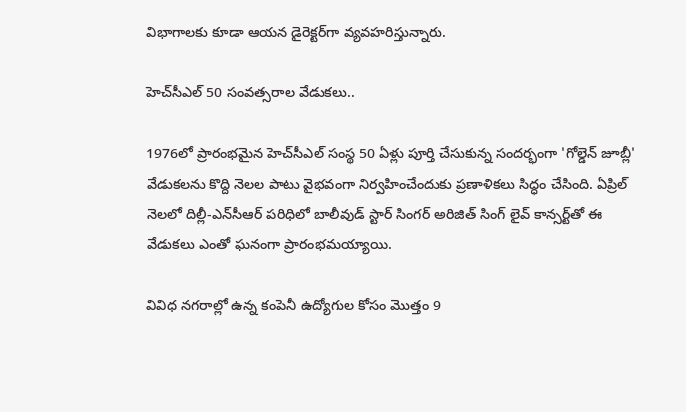విభాగాలకు కూడా ఆయన డైరెక్టర్‌గా వ్యవహరిస్తున్నారు.

హెచ్‌సీఎల్ 50 సంవత్సరాల వేడుకలు..

1976లో ప్రారంభమైన హెచ్‌సీఎల్ సంస్థ 50 ఏళ్లు పూర్తి చేసుకున్న సందర్భంగా 'గోల్డెన్ జూబ్లీ' వేడుకలను కొద్ది నెలల పాటు వైభవంగా నిర్వహించేందుకు ప్రణాళికలు సిద్ధం చేసింది. ఏప్రిల్ నెలలో దిల్లీ-ఎన్‌సీఆర్ పరిధిలో బాలీవుడ్ స్టార్ సింగర్ అరిజిత్ సింగ్ లైవ్ కాన్సర్ట్‌తో ఈ వేడుకలు ఎంతో ఘనంగా ప్రారంభమయ్యాయి.

వివిధ నగరాల్లో ఉన్న కంపెనీ ఉద్యోగుల కోసం మొత్తం 9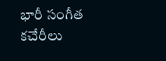భారీ సంగీత కచేరీలు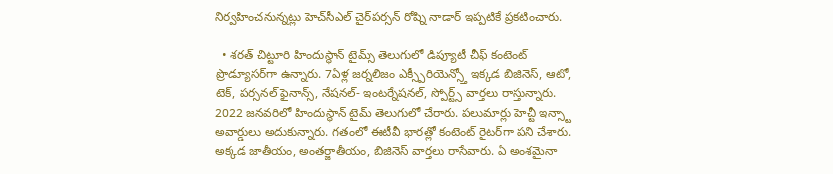నిర్వహించనున్నట్లు హెచ్‌సీఎల్ చైర్‌పర్సన్ రోష్ని నాడార్ ఇప్పటికే ప్రకటించారు.

  • శరత్ చిట్టూరి హిందుస్థాన్ టైమ్స్ తెలుగులో డిప్యూటీ చీఫ్ కంటెంట్ ప్రొడ్యూసర్‌గా ఉన్నారు. 7ఏళ్ల జర్నలిజం ఎక్స్పీరియెన్స్తో ఇక్కడ బిజినెస్, ఆటో, టెక్, పర్సనల్ ఫైనాన్స్, నేషనల్- ఇంటర్నేషనల్, స్పోర్ట్స్ వార్తలు రాస్తున్నారు. 2022 జనవరిలో హిందుస్థాన్ టైమ్ తెలుగులో చేరారు. పలుమార్లు హెచ్టీ ఇన్స్టా అవార్డులు అదుకున్నారు. గతంలో ఈటీవీ భారత్లో కంటెంట్ రైటర్‌గా పని చేశారు. అక్కడ జాతీయం, అంతర్జాతీయం, బిజినెస్ వార్తలు రాసేవారు. ఏ అంశమైనా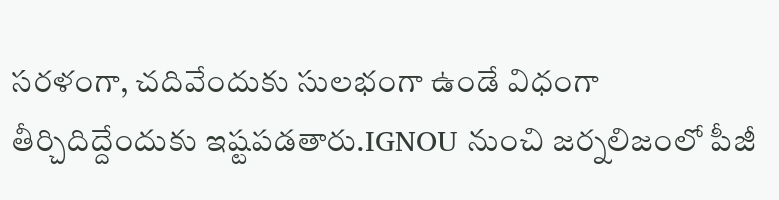సరళంగా, చదివేందుకు సులభంగా ఉండే విధంగా తీర్చిదిద్దేందుకు ఇష్టపడతారు.IGNOU నుంచి జర్నలిజంలో పీజీ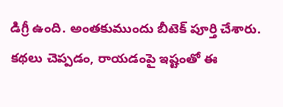డిగ్రీ ఉంది. అంతకుముందు బీటెక్ పూర్తి చేశారు. కథలు చెప్పడం, రాయడంపై ఇష్టంతో ఈ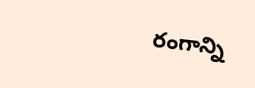రంగాన్ని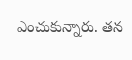ఎంచుకున్నారు. తన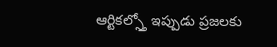ఆర్టికల్స్తో ఇప్పుడు ప్రజలకు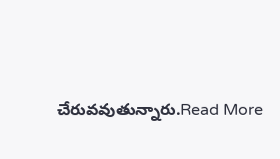చేరువవుతున్నారు.Read More